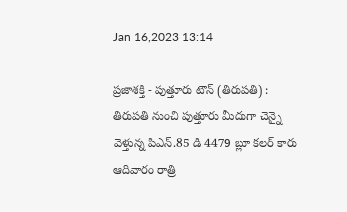Jan 16,2023 13:14

ప్రజాశక్తి - పుత్తూరు టౌన్‌ (తిరుపతి) : తిరుపతి నుంచి పుత్తూరు మీదుగా చెన్నై వెళ్తున్న పిఎన్‌.85 డి 4479 బ్లూ కలర్‌ కారు ఆదివారం రాత్రి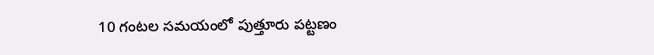10 గంటల సమయంలో పుత్తూరు పట్టణం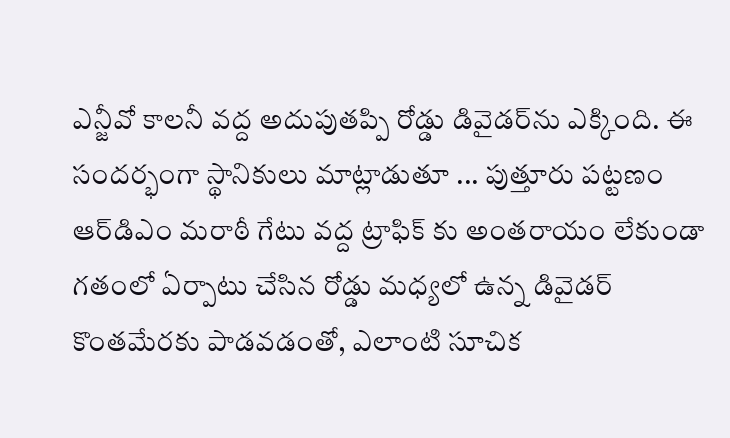ఎన్జీవో కాలనీ వద్ద అదుపుతప్పి రోడ్డు డివైడర్‌ను ఎక్కింది. ఈ సందర్భంగా స్థానికులు మాట్లాడుతూ ... పుత్తూరు పట్టణం ఆర్‌డిఎం మరాఠీ గేటు వద్ద ట్రాఫిక్‌ కు అంతరాయం లేకుండా గతంలో ఏర్పాటు చేసిన రోడ్డు మధ్యలో ఉన్న డివైడర్‌ కొంతమేరకు పాడవడంతో, ఎలాంటి సూచిక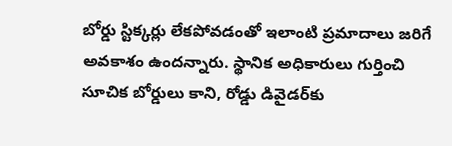బోర్డు స్టిక్కర్లు లేకపోవడంతో ఇలాంటి ప్రమాదాలు జరిగే అవకాశం ఉందన్నారు. స్థానిక అధికారులు గుర్తించి సూచిక బోర్డులు కాని, రోడ్డు డివైడర్‌కు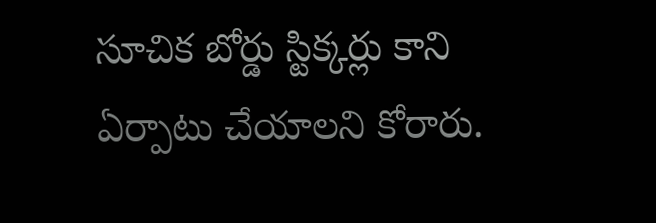సూచిక బోర్డు స్టిక్కర్లు కాని ఏర్పాటు చేయాలని కోరారు.